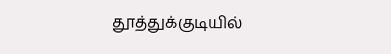தூத்துக்குடியில்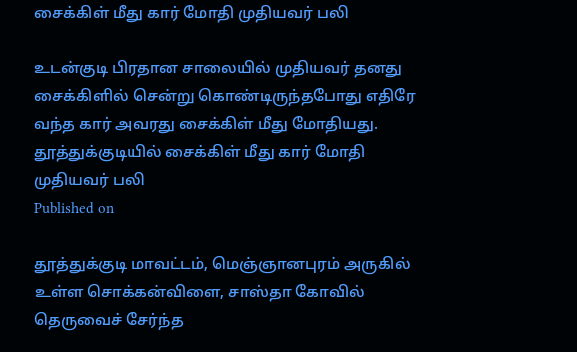சைக்கிள் மீது கார் மோதி முதியவர் பலி

உடன்குடி பிரதான சாலையில் முதியவர் தனது சைக்கிளில் சென்று கொண்டிருந்தபோது எதிரே வந்த கார் அவரது சைக்கிள் மீது மோதியது.
தூத்துக்குடியில் சைக்கிள் மீது கார் மோதி முதியவர் பலி
Published on

தூத்துக்குடி மாவட்டம், மெஞ்ஞானபுரம் அருகில் உள்ள சொக்கன்விளை, சாஸ்தா கோவில் தெருவைச் சேர்ந்த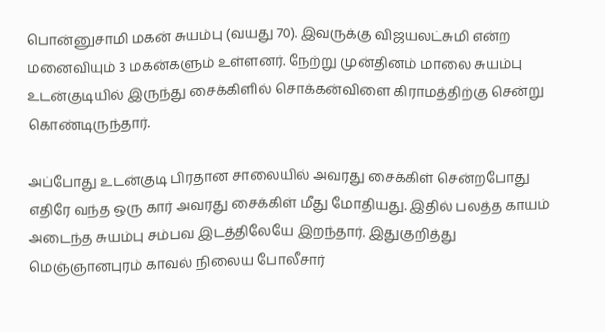பொன்னுசாமி மகன் சுயம்பு (வயது 70). இவருக்கு விஜயலட்சுமி என்ற மனைவியும் 3 மகன்களும் உள்ளனர். நேற்று முன்தினம் மாலை சுயம்பு உடன்குடியில் இருந்து சைக்கிளில் சொக்கன்விளை கிராமத்திற்கு சென்று கொண்டிருந்தார்.

அப்போது உடன்குடி பிரதான சாலையில் அவரது சைக்கிள் சென்றபோது எதிரே வந்த ஒரு கார் அவரது சைக்கிள் மீது மோதியது. இதில் பலத்த காயம் அடைந்த சுயம்பு சம்பவ இடத்திலேயே இறந்தார். இதுகுறித்து மெஞ்ஞானபுரம் காவல் நிலைய போலீசார்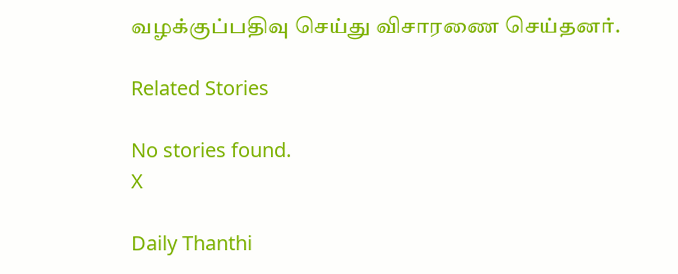வழக்குப்பதிவு செய்து விசாரணை செய்தனர்.

Related Stories

No stories found.
X

Daily Thanthi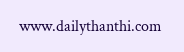www.dailythanthi.com